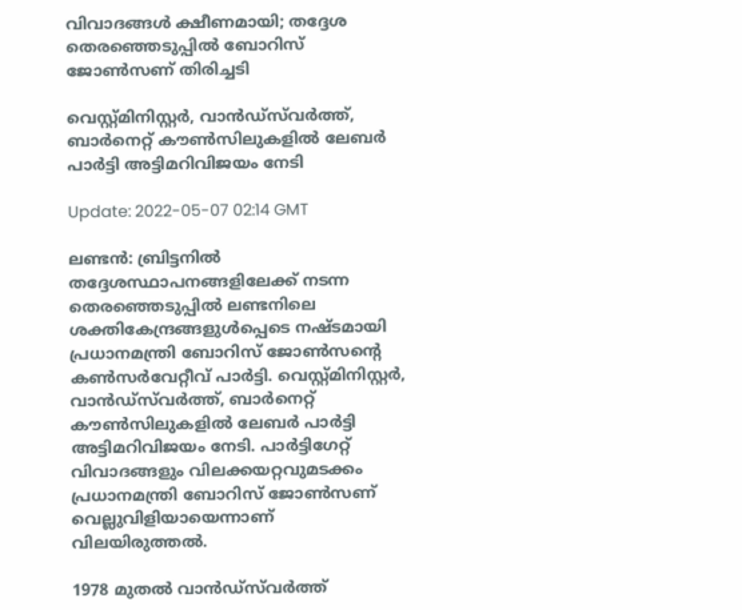വിവാദങ്ങൾ ക്ഷീണമായി; തദ്ദേശ തെരഞ്ഞെടുപ്പിൽ ബോറിസ് ജോൺസണ് തിരിച്ചടി

വെസ്റ്റ്മിനിസ്റ്റർ, വാൻഡ്‌സ്‌വർത്ത്, ബാർനെറ്റ് കൗൺസിലുകളിൽ ലേബർ പാർട്ടി അട്ടിമറിവിജയം നേടി

Update: 2022-05-07 02:14 GMT

ലണ്ടന്‍: ബ്രിട്ടനിൽ തദ്ദേശസ്ഥാപനങ്ങളിലേക്ക് നടന്ന തെരഞ്ഞെടുപ്പില്‍ ലണ്ടനിലെ ശക്തികേന്ദ്രങ്ങളുൾപ്പെടെ നഷ്ടമായി പ്രധാനമന്ത്രി ബോറിസ് ജോൺസന്റെ കൺസർവേറ്റീവ് പാർട്ടി. വെസ്റ്റ്മിനിസ്റ്റർ, വാൻഡ്‌സ്‌വർത്ത്, ബാർനെറ്റ് കൗൺസിലുകളിൽ ലേബർ പാർട്ടി അട്ടിമറിവിജയം നേടി. പാർട്ടിഗേറ്റ് വിവാദങ്ങളും വിലക്കയറ്റവുമടക്കം പ്രധാനമന്ത്രി ബോറിസ് ജോണ്‍സണ് വെല്ലുവിളിയായെന്നാണ് വിലയിരുത്തല്‍.

1978 മുതൽ വാൻഡ്‌സ്‌വർത്ത്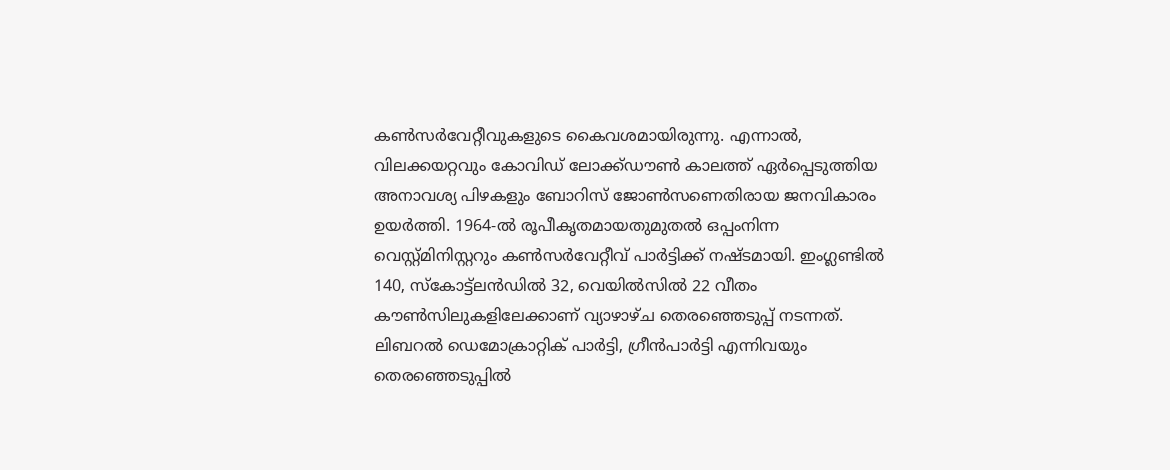കൺസർവേറ്റീവുകളുടെ കൈവശമായിരുന്നു. എന്നാല്‍, വിലക്കയറ്റവും കോവിഡ് ലോക്ക്ഡൗണ്‍ കാലത്ത് ഏര്‍പ്പെടുത്തിയ അനാവശ്യ പിഴകളും ബോറിസ് ജോണ്‍സണെതിരായ ജനവികാരം ഉയര്‍ത്തി. 1964-ൽ രൂപീകൃതമായതുമുതൽ ഒപ്പംനിന്ന വെസ്റ്റ്മിനിസ്റ്ററും കൺസർവേറ്റീവ് പാര്‍ട്ടിക്ക് നഷ്ടമായി. ഇംഗ്ലണ്ടിൽ 140, സ്കോട്ട്‌ലൻഡിൽ 32, വെയിൽസിൽ 22 വീതം കൗൺസിലുകളിലേക്കാണ് വ്യാഴാഴ്ച തെരഞ്ഞെടുപ്പ് നടന്നത്. ലിബറൽ ഡെമോക്രാറ്റിക് പാർട്ടി, ഗ്രീൻപാർട്ടി എന്നിവയും തെരഞ്ഞെടുപ്പിൽ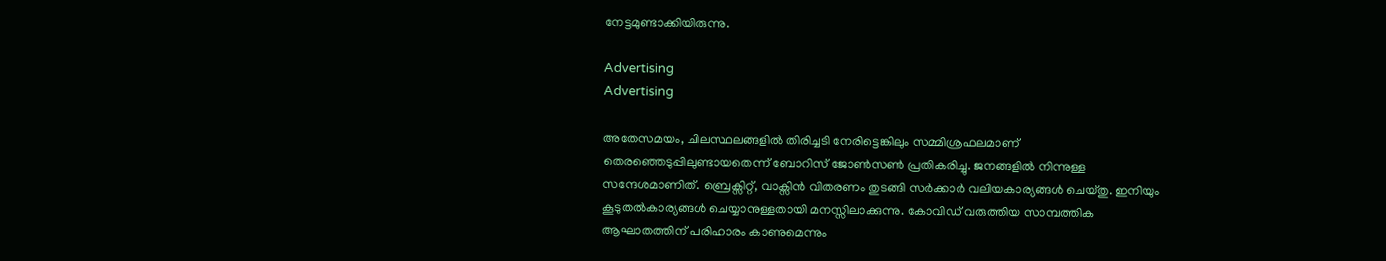നേട്ടമുണ്ടാക്കിയിരുന്നു.

Advertising
Advertising

അതേസമയം, ചിലസ്ഥലങ്ങളിൽ തിരിച്ചടി നേരിട്ടെങ്കിലും സമ്മിശ്രഫലമാണ് തെരഞ്ഞെടുപ്പിലുണ്ടായതെന്ന് ബോറിസ് ജോണ്‍സണ്‍ പ്രതികരിച്ചു. ജനങ്ങളില്‍ നിന്നുള്ള സന്ദേശമാണിത്. ബ്രെക്സിറ്റ്, വാക്സിൻ വിതരണം തുടങ്ങി സർക്കാർ വലിയകാര്യങ്ങൾ ചെയ്തു. ഇനിയും കൂടുതൽകാര്യങ്ങൾ ചെയ്യാനുള്ളതായി മനസ്സിലാക്കുന്നു. കോവിഡ് വരുത്തിയ സാമ്പത്തിക ആഘാതത്തിന് പരിഹാരം കാണുമെന്നും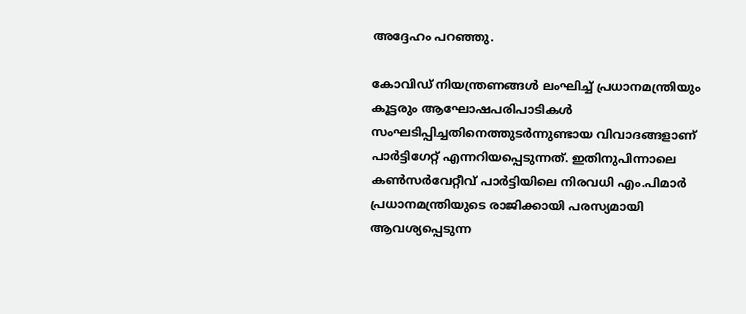അദ്ദേഹം പറ‍ഞ്ഞു.

കോവിഡ് നിയന്ത്രണങ്ങള്‍ ലംഘിച്ച് പ്രധാനമന്ത്രിയും കൂട്ടരും ആഘോഷപരിപാടികൾ സംഘടിപ്പിച്ചതിനെത്തുടർന്നുണ്ടായ വിവാദങ്ങളാണ് പാർട്ടിഗേറ്റ് എന്നറിയപ്പെടുന്നത്. ഇതിനുപിന്നാലെ കൺസർവേറ്റീവ് പാർട്ടിയിലെ നിരവധി എം.പിമാർ പ്രധാനമന്ത്രിയുടെ രാജിക്കായി പരസ്യമായി ആവശ്യപ്പെടുന്ന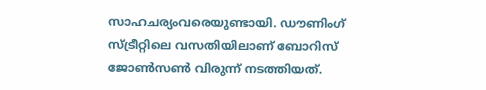സാഹചര്യംവരെയുണ്ടായി. ഡൗണിംഗ് സ്ട്രീറ്റിലെ വസതിയിലാണ് ബോറിസ് ജോണ്‍സണ്‍ വിരുന്ന് നടത്തിയത്.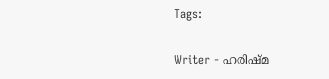Tags:

Writer - ഹരിഷ്മ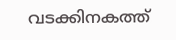വടക്കിനകത്ത്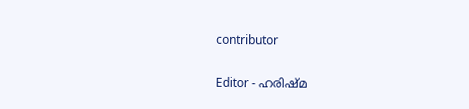contributor

Editor - ഹരിഷ്മ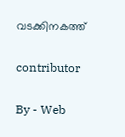വടക്കിനകത്ത്

contributor

By - Web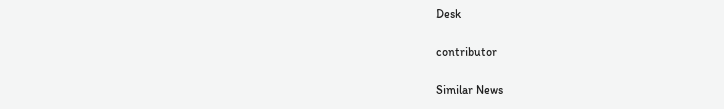Desk

contributor

Similar News